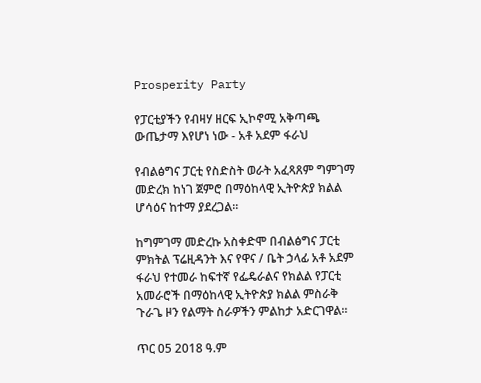Prosperity Party

የፓርቲያችን የብዛሃ ዘርፍ ኢኮኖሚ አቅጣጫ ውጤታማ እየሆነ ነው - አቶ አደም ፋራህ

የብልፅግና ፓርቲ የስድስት ወራት አፈጻጸም ግምገማ መድረክ ከነገ ጀምሮ በማዕከላዊ ኢትዮጵያ ክልል ሆሳዕና ከተማ ያደረጋል።

ከግምገማ መድረኩ አስቀድሞ በብልፅግና ፓርቲ ምክትል ፕሬዚዳንት እና የዋና / ቤት ኃላፊ አቶ አደም ፋራህ የተመራ ከፍተኛ የፌዴራልና የክልል የፓርቲ  አመራሮች በማዕከላዊ ኢትዮጵያ ክልል ምስራቅ ጉራጌ ዞን የልማት ስራዎችን ምልከታ አድርገዋል።

ጥር 05 2018 ዓ.ም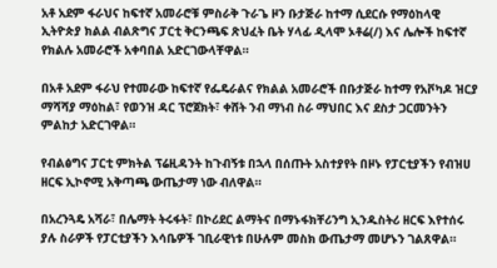አቶ አደም ፋራህና ከፍተኛ አመራሮቹ ምስራቅ ጉራጌ ዞን ቡታጅራ ከተማ ሲደርሱ የማዕከላዊ ኢትዮጵያ ክልል ብልጽግና ፓርቲ ቅርንጫፍ ጽህፈት ቤት ሃላፊ ዲላሞ ኦቶሬ(/) እና ሌሎች ከፍተኛ የክልሉ አመራሮች አቀባበል አድርገውላቸዋል።

በአቶ አደም ፋራህ የተመራው ከፍተኛ የፌዴራልና የክልል አመራሮች በቡታጅራ ከተማ የአቮካዶ ዝርያ ማሻሻያ ማዕከል፣ የወንዝ ዳር ፕሮጀክት፣ ቀሸት ንብ ማነብ ስራ ማህበር እና ደስታ ጋርመንትን ምልከታ አድርገዋል።

የብልፅግና ፓርቲ ምክትል ፕሬዚዳንት ከጉብኝቱ በኋላ በሰጡት አስተያየት በዞኑ የፓርቲያችን የብዝሀ ዘርፍ ኢኮኖሚ አቅጣጫ ውጤታማ ነው ብለዋል።

በአረንጓዴ አሻራ፣ በሌማት ትሩፋት፣ በኮሪደር ልማትና በማኑፋክቸሪንግ ኢንዱስትሪ ዘርፍ እየተሰሩ ያሉ ስራዎች የፓርቲያችን እሳቤዎች ገቢራዊነቱ በሁሉም መስክ ውጤታማ መሆኑን ገልጸዋል።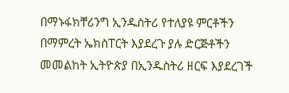በማኑፋክቸሪንግ ኢንዱስትሪ የተለያዩ ምርቶችን በማምረት ኤክስፐርት እያደረጉ ያሉ ድርጅቶችን መመልከት ኢትዮጵያ በኢንዱስትሪ ዘርፍ እያደረገች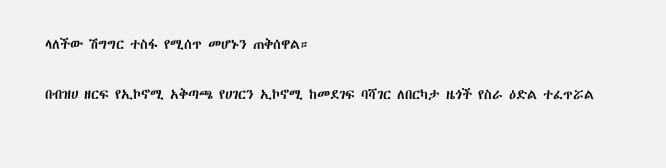ላለችው ሽግግር ተስፋ የሚሰጥ መሆኑን ጠቅሰዋል።

በብዝሀ ዘርፍ የኢኮኖሚ አቅጣጫ የሀገርን ኢኮኖሚ ከመደገፍ ባሻገር ለበርካታ ዜጎች የስራ ዕድል ተፈጥሯል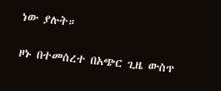ነው ያሉት።

ዞኑ በተመሰረተ በአጭር ጊዜ ውስጥ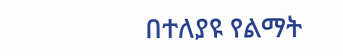በተለያዩ የልማት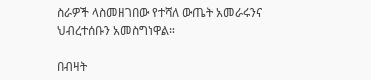ስራዎች ላስመዘገበው የተሻለ ውጤት አመራሩንና ህብረተሰቡን አመስግነዋል።

በብዛት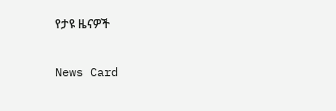የታዩ ዜናዎች

News Card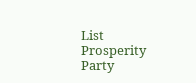List
Prosperity Party